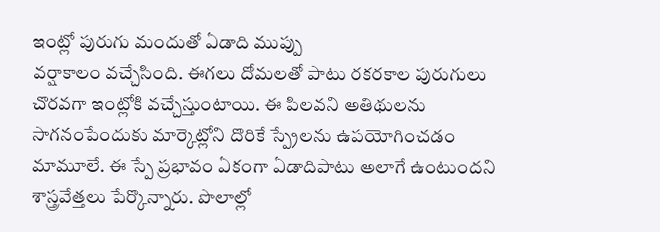ఇంట్లో పురుగు మందుతో ఏడాది ముప్పు
వర్షాకాలం వచ్చేసింది. ఈగలు దోమలతో పాటు రకరకాల పురుగులు చొరవగా ఇంట్లోకి వచ్చేస్తుంటాయి. ఈ పిలవని అతిథులను సాగనంపేందుకు మార్కెట్లోని దొరికే స్ప్రేలను ఉపయోగించడం మామూలే. ఈ స్పే ప్రభావం ఏకంగా ఏడాదిపాటు అలాగే ఉంటుందని శాస్త్రవేత్తలు పేర్కొన్నారు. పొలాల్లో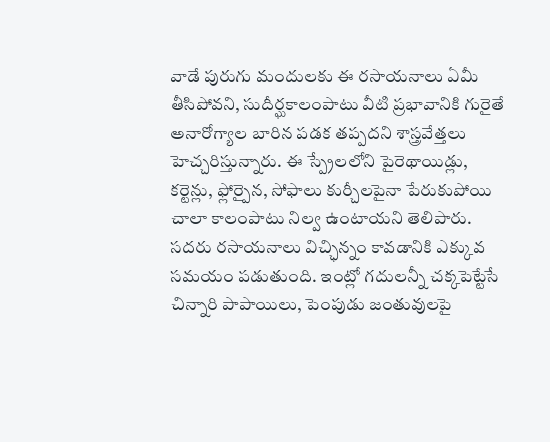వాడే పురుగు మందులకు ఈ రసాయనాలు ఏమీ తీసిపోవని, సుదీర్ఘకాలంపాటు వీటి ప్రభావానికి గురైతే అనారోగ్యాల బారిన పడక తప్పదని శాస్త్రవేత్తలు హెచ్చరిస్తున్నారు. ఈ స్ప్రేలలోని పైరెథాయిడ్లు, కర్టెన్లు, ఫ్లోర్పైన, సోఫాలు కుర్చీలపైనా పేరుకుపోయి చాలా కాలంపాటు నిల్వ ఉంటాయని తెలిపారు. సదరు రసాయనాలు విచ్ఛిన్నం కావడానికి ఎక్కువ సమయం పడుతుంది. ఇంట్లో గదులన్నీ చక్కపెట్టేసే చిన్నారి పాపాయిలు, పెంపుడు జంతువులపై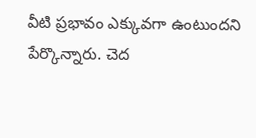వీటి ప్రభావం ఎక్కువగా ఉంటుందని పేర్కొన్నారు. చెద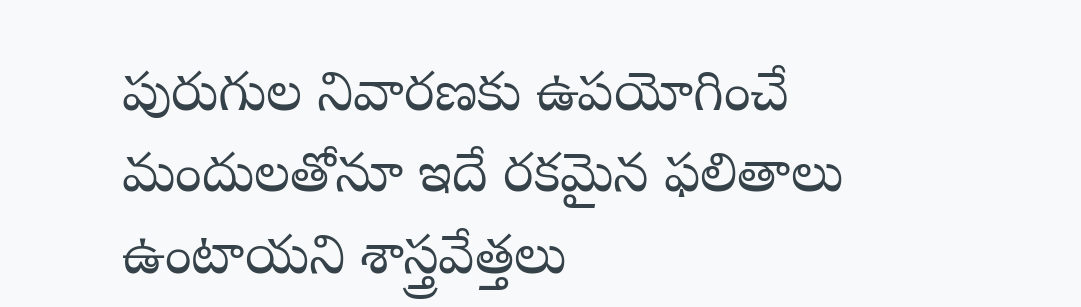పురుగుల నివారణకు ఉపయోగించే మందులతోనూ ఇదే రకమైన ఫలితాలు ఉంటాయని శాస్త్రవేత్తలు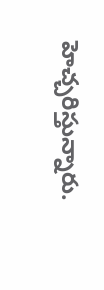హెచ్చరిస్తున్నారు.